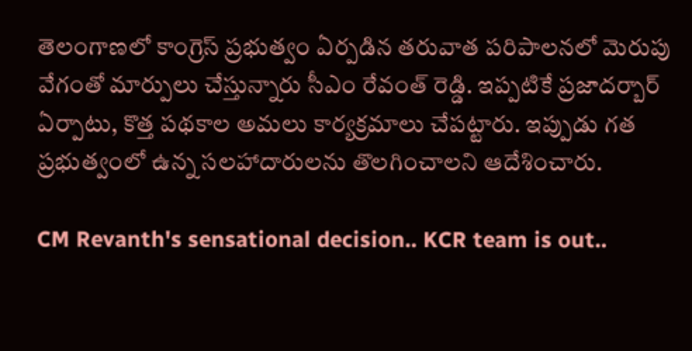తెలంగాణలో కాంగ్రెస్ ప్రభుత్వం ఏర్పడిన తరువాత పరిపాలనలో మెరుపు వేగంతో మార్పులు చేస్తున్నారు సీఎం రేవంత్ రెడ్డి. ఇప్పటికే ప్రజాదర్బార్ ఏర్పాటు, కొత్త పథకాల అమలు కార్యక్రమాలు చేపట్టారు. ఇప్పుడు గత ప్రభుత్వంలో ఉన్న సలహాదారులను తొలగించాలని ఆదేశించారు.

CM Revanth's sensational decision.. KCR team is out..